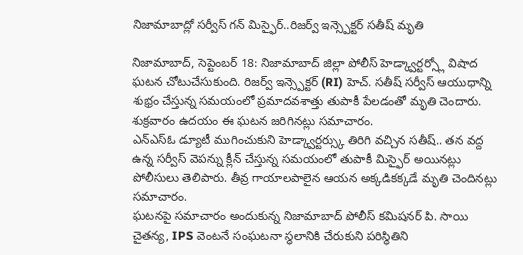నిజామాబాద్లో సర్వీస్ గన్ మిస్ఫైర్..రిజర్వ్ ఇన్స్పెక్టర్ సతీష్ మృతి

నిజామాబాద్, సెప్టెంబర్ 18: నిజామాబాద్ జిల్లా పోలీస్ హెడ్క్వార్టర్స్లో విషాద ఘటన చోటుచేసుకుంది. రిజర్వ్ ఇన్స్పెక్టర్ (RI) హెచ్. సతీష్ సర్వీస్ ఆయుధాన్ని శుభ్రం చేస్తున్న సమయంలో ప్రమాదవశాత్తు తుపాకీ పేలడంతో మృతి చెందారు. శుక్రవారం ఉదయం ఈ ఘటన జరిగినట్లు సమాచారం.
ఎన్ఎస్ఓ డ్యూటీ ముగించుకుని హెడ్క్వార్టర్స్కు తిరిగి వచ్చిన సతీష్.. తన వద్ద ఉన్న సర్వీస్ వెపన్ను క్లీన్ చేస్తున్న సమయంలో తుపాకీ మిస్ఫైర్ అయినట్లు పోలీసులు తెలిపారు. తీవ్ర గాయాలపాలైన ఆయన అక్కడికక్కడే మృతి చెందినట్లు సమాచారం.
ఘటనపై సమాచారం అందుకున్న నిజామాబాద్ పోలీస్ కమిషనర్ పి. సాయి చైతన్య, IPS వెంటనే సంఘటనా స్థలానికి చేరుకుని పరిస్థితిని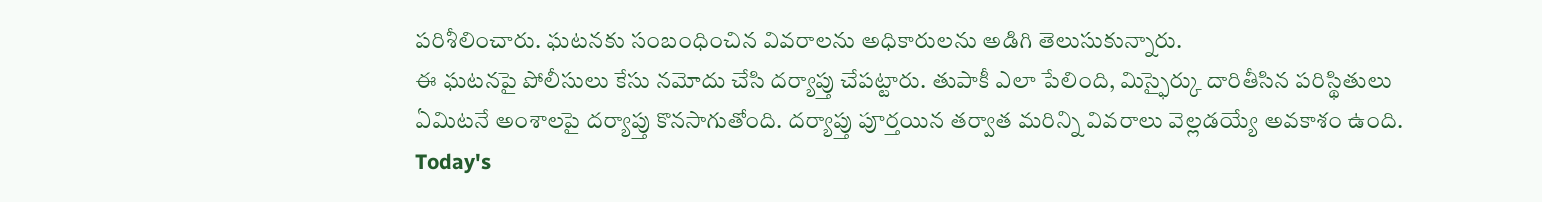పరిశీలించారు. ఘటనకు సంబంధించిన వివరాలను అధికారులను అడిగి తెలుసుకున్నారు.
ఈ ఘటనపై పోలీసులు కేసు నమోదు చేసి దర్యాప్తు చేపట్టారు. తుపాకీ ఎలా పేలింది, మిస్ఫైర్కు దారితీసిన పరిస్థితులు ఏమిటనే అంశాలపై దర్యాప్తు కొనసాగుతోంది. దర్యాప్తు పూర్తయిన తర్వాత మరిన్ని వివరాలు వెల్లడయ్యే అవకాశం ఉంది.
Today's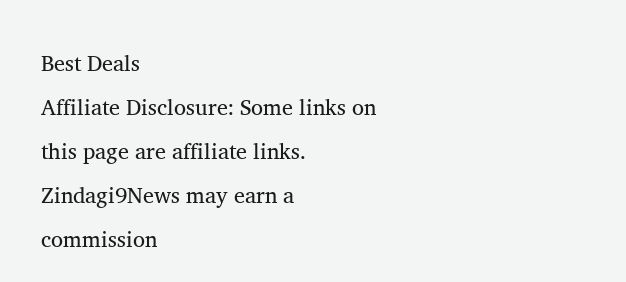Best Deals
Affiliate Disclosure: Some links on this page are affiliate links. Zindagi9News may earn a commission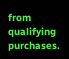from qualifying purchases.